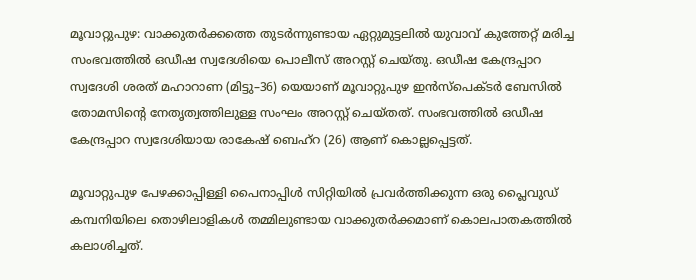മൂവാറ്റുപുഴ: വാക്കുതർക്കത്തെ തുടർന്നുണ്ടായ ഏറ്റുമുട്ടലിൽ യുവാവ് കുത്തേറ്റ് മരിച്ച സംഭവത്തിൽ ഒഡീഷ സ്വദേശിയെ പൊലീസ് അറസ്റ്റ് ചെയ്തു. ഒഡീഷ കേന്ദ്രപ്പാറ സ്വദേശി ശരത് മഹാറാണ (മിട്ടു–36) യെയാണ് മൂവാറ്റുപുഴ ഇൻസ്പെക്ടർ ബേസിൽ തോമസിന്റെ നേതൃത്വത്തിലുള്ള സംഘം അറസ്റ്റ് ചെയ്തത്. സംഭവത്തിൽ ഒഡീഷ കേന്ദ്രപ്പാറ സ്വദേശിയായ രാകേഷ് ബെഹ്റ (26) ആണ് കൊല്ലപ്പെട്ടത്.

മൂവാറ്റുപുഴ പേഴക്കാപ്പിള്ളി പൈനാപ്പിൾ സിറ്റിയിൽ പ്രവർത്തിക്കുന്ന ഒരു പ്ലൈവുഡ് കമ്പനിയിലെ തൊഴിലാളികൾ തമ്മിലുണ്ടായ വാക്കുതർക്കമാണ് കൊലപാതകത്തിൽ കലാശിച്ചത്.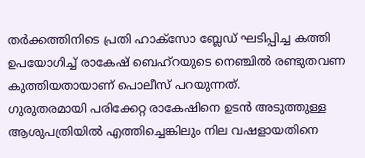തർക്കത്തിനിടെ പ്രതി ഹാക്സോ ബ്ലേഡ് ഘടിപ്പിച്ച കത്തി ഉപയോഗിച്ച് രാകേഷ് ബെഹ്റയുടെ നെഞ്ചിൽ രണ്ടുതവണ കുത്തിയതായാണ് പൊലീസ് പറയുന്നത്.
ഗുരുതരമായി പരിക്കേറ്റ രാകേഷിനെ ഉടൻ അടുത്തുള്ള ആശുപത്രിയിൽ എത്തിച്ചെങ്കിലും നില വഷളായതിനെ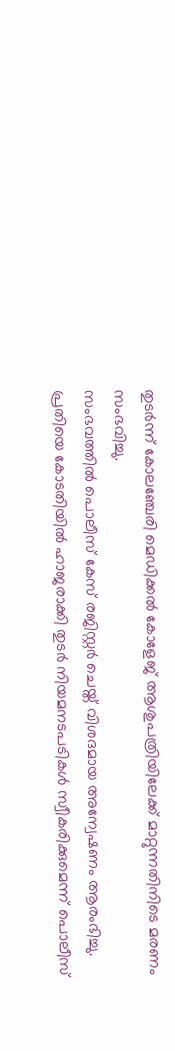തുടർന്ന് കോലഞ്ചേരി മെഡിക്കൽ കോളേജ് ആശുപത്രിയിലേക്ക് മാറ്റുന്നതിനിടെ മരണം സംഭവിച്ചു.
സംഭവത്തിൽ പൊലീസ് കേസ് രജിസ്റ്റർ ചെയ്ത് വിശദമായ അന്വേഷണം ആരംഭിച്ചു. പ്രതിയെ കോടതിയിൽ ഹാജരാക്കി തുടർ നിയമനടപടികൾ സ്വീകരിക്കുമെന്ന് പൊലീസ്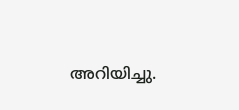അറിയിച്ചു.